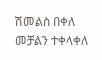ሽመልስ በቀለ መቻልን ተቀላቀለ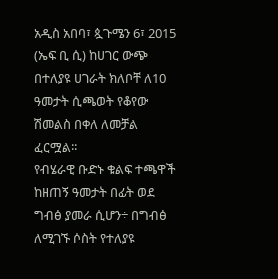አዲስ አበባ፣ ጷጉሜን 6፣ 2015 (ኤፍ ቢ ሲ) ከሀገር ውጭ በተለያዩ ሀገራት ክለቦቸ ለ10 ዓመታት ሲጫወት የቆየው ሽመልስ በቀለ ለመቻል ፈርሟል፡፡
የብሄራዊ ቡድኑ ቁልፍ ተጫዋች ከዘጠኝ ዓመታት በፊት ወደ ግብፅ ያመራ ሲሆን÷ በግብፅ ለሚገኙ ሶስት የተለያዩ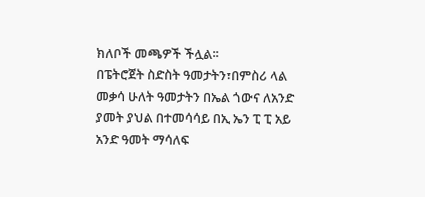ክለቦች መጫዎች ችሏል፡፡
በፔትሮጀት ስድስት ዓመታትን፣በምስሪ ላል መቃሳ ሁለት ዓመታትን በኤል ጎውና ለአንድ ያመት ያህል በተመሳሳይ በኢ ኤን ፒ ፒ አይ አንድ ዓመት ማሳለፍ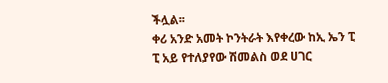ችሏል፡፡
ቀሪ አንድ አመት ኮንትራት እየቀረው ከኢ ኤን ፒ ፒ አይ የተለያየው ሽመልስ ወደ ሀገር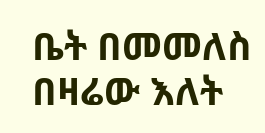ቤት በመመለስ በዛሬው እለት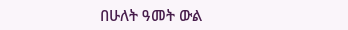በሁለት ዓመት ውል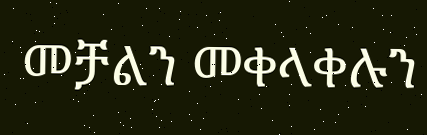መቻልን መቀላቀሉን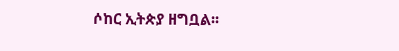ሶከር ኢትጵያ ዘግቧል፡፡